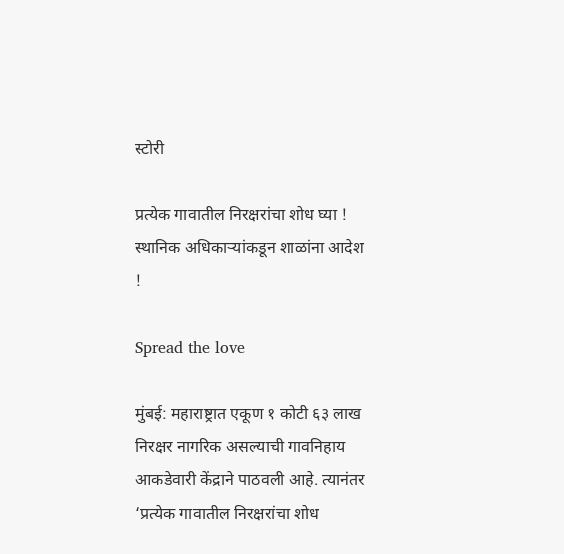स्टोरी

प्रत्येक गावातील निरक्षरांचा शोध घ्या ! स्थानिक अधिकार्‍यांकडून शाळांना आदेश !

Spread the love

मुंबई: महाराष्ट्रात एकूण १ कोटी ६३ लाख निरक्षर नागरिक असल्याची गावनिहाय आकडेवारी केंद्राने पाठवली आहे. त्यानंतर ‘प्रत्येक गावातील निरक्षरांचा शोध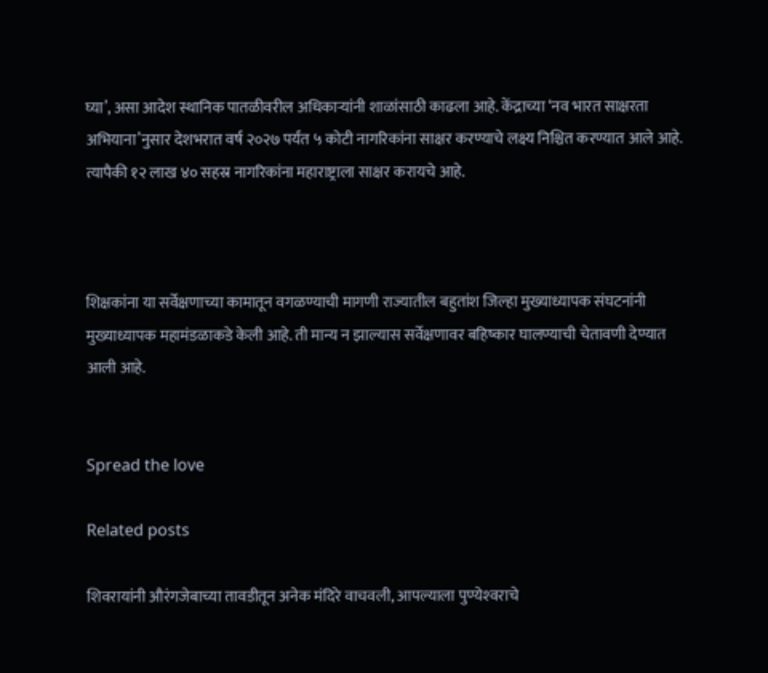घ्या’, असा आदेश स्थानिक पातळीवरील अधिकार्‍यांनी शाळांसाठी काढला आहे. केंद्राच्या ‘नव भारत साक्षरता अभियाना’नुसार देशभरात वर्ष २०२७ पर्यंत ५ कोटी नागरिकांना साक्षर करण्याचे लक्ष्य निश्चित करण्यात आले आहे. त्यापैकी १२ लाख ४० सहस्र नागरिकांना महाराष्ट्राला साक्षर करायचे आहे.



शिक्षकांना या सर्वेक्षणाच्या कामातून वगळण्याची मागणी राज्यातील बहुतांश जिल्हा मुख्याध्यापक संघटनांनी मुख्याध्यापक महामंडळाकडे केली आहे. ती मान्य न झाल्यास सर्वेक्षणावर बहिष्कार घालण्याची चेतावणी देण्यात आली आहे.


Spread the love

Related posts

शिवरायांनी औरंगजेबाच्या तावडीतून अनेक मंदिरे वाचवली, आपल्याला पुण्येश्‍वराचे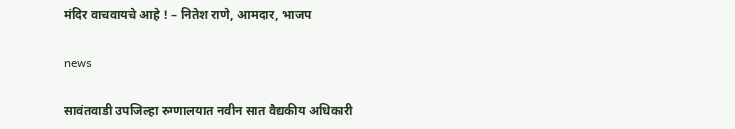मंदिर वाचवायचे आहे ! – नितेश राणे, आमदार, भाजप

news

सावंतवाडी उपजिल्हा रुग्णालयात नवीन सात वैद्यकीय अधिकारी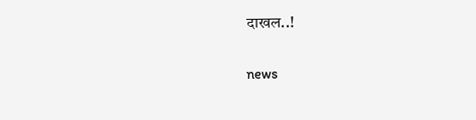दाखल..!

news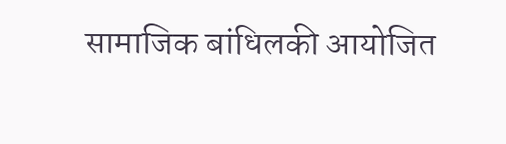सामाजिक बांधिलकी आयोजित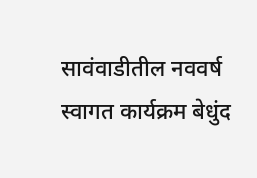सावंवाडीतील नववर्ष स्वागत कार्यक्रम बेधुंद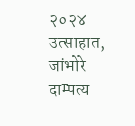२०२४ उत्साहात, जांभोरे दाम्पत्य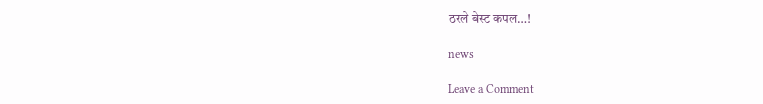ठरले बेस्ट कपल…!

news

Leave a Comment